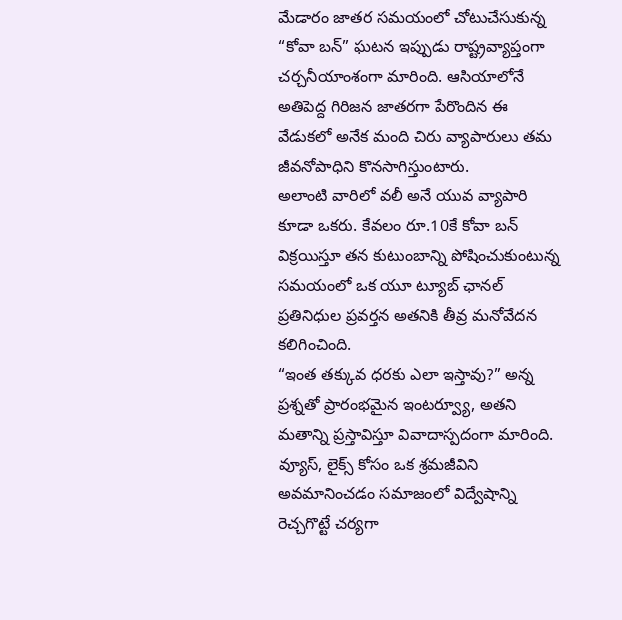మేడారం జాతర సమయంలో చోటుచేసుకున్న “కోవా బన్” ఘటన ఇప్పుడు రాష్ట్రవ్యాప్తంగా చర్చనీయాంశంగా మారింది. ఆసియాలోనే అతిపెద్ద గిరిజన జాతరగా పేరొందిన ఈ వేడుకలో అనేక మంది చిరు వ్యాపారులు తమ జీవనోపాధిని కొనసాగిస్తుంటారు.
అలాంటి వారిలో వలీ అనే యువ వ్యాపారి కూడా ఒకరు. కేవలం రూ.10కే కోవా బన్ విక్రయిస్తూ తన కుటుంబాన్ని పోషించుకుంటున్న సమయంలో ఒక యూ ట్యూబ్ ఛానల్ ప్రతినిధుల ప్రవర్తన అతనికి తీవ్ర మనోవేదన కలిగించింది.
“ఇంత తక్కువ ధరకు ఎలా ఇస్తావు?” అన్న ప్రశ్నతో ప్రారంభమైన ఇంటర్వ్యూ, అతని మతాన్ని ప్రస్తావిస్తూ వివాదాస్పదంగా మారింది. వ్యూస్, లైక్స్ కోసం ఒక శ్రమజీవిని అవమానించడం సమాజంలో విద్వేషాన్ని రెచ్చగొట్టే చర్యగా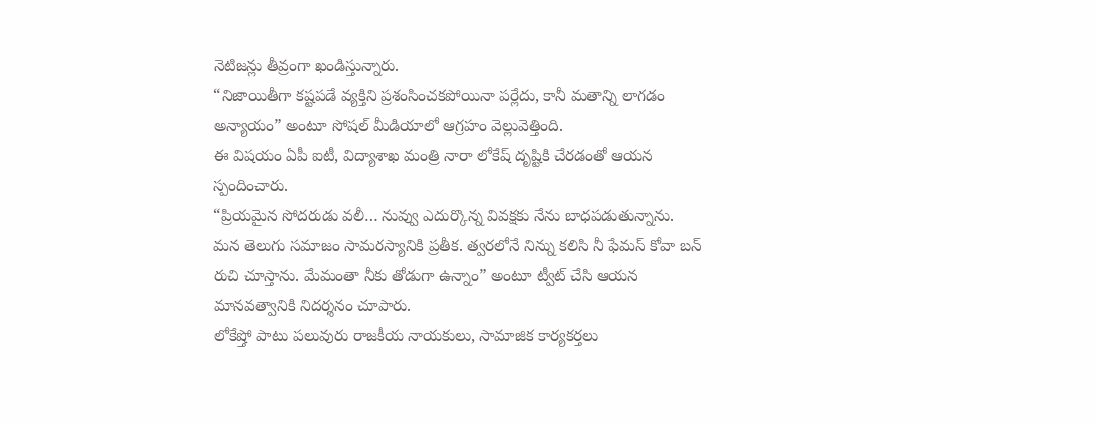నెటిజన్లు తీవ్రంగా ఖండిస్తున్నారు.
“నిజాయితీగా కష్టపడే వ్యక్తిని ప్రశంసించకపోయినా పర్లేదు, కానీ మతాన్ని లాగడం అన్యాయం” అంటూ సోషల్ మీడియాలో ఆగ్రహం వెల్లువెత్తింది.
ఈ విషయం ఏపీ ఐటీ, విద్యాశాఖ మంత్రి నారా లోకేష్ దృష్టికి చేరడంతో ఆయన స్పందించారు.
“ప్రియమైన సోదరుడు వలీ… నువ్వు ఎదుర్కొన్న వివక్షకు నేను బాధపడుతున్నాను. మన తెలుగు సమాజం సామరస్యానికి ప్రతీక. త్వరలోనే నిన్ను కలిసి నీ ఫేమస్ కోవా బన్ రుచి చూస్తాను. మేమంతా నీకు తోడుగా ఉన్నాం” అంటూ ట్వీట్ చేసి ఆయన మానవత్వానికి నిదర్శనం చూపారు.
లోకేష్తో పాటు పలువురు రాజకీయ నాయకులు, సామాజిక కార్యకర్తలు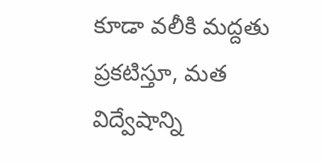కూడా వలీకి మద్దతు ప్రకటిస్తూ, మత విద్వేషాన్ని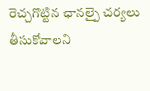రెచ్చగొట్టిన ఛానల్పై చర్యలు తీసుకోవాలని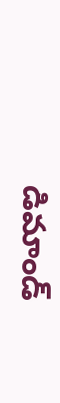డిమాండ్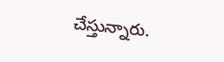చేస్తున్నారు.